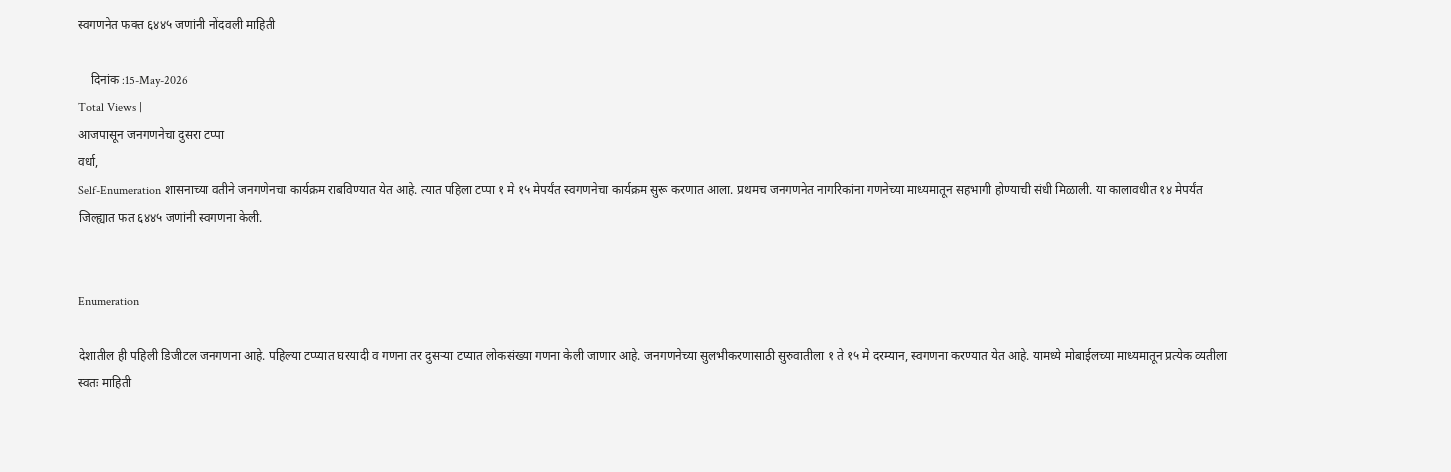स्वगणनेत फक्त ६४४५ जणांनी नोंदवली माहिती

    दिनांक :15-May-2026
Total Views |
आजपासून जनगणनेचा दुसरा टप्पा
वर्धा,
Self-Enumeration शासनाच्या वतीने जनगणेनचा कार्यक्रम राबविण्यात येत आहे. त्यात पहिला टप्पा १ मे १५ मेपर्यंत स्वगणनेचा कार्यक्रम सुरू करणात आला. प्रथमच जनगणनेत नागरिकांना गणनेच्या माध्यमातून सहभागी होण्याची संधी मिळाली. या कालावधीत १४ मेपर्यंत जिल्ह्यात फत ६४४५ जणांनी स्वगणना केली.


Enumeration

देशातील ही पहिली डिजीटल जनगणना आहे. पहिल्या टप्प्यात घरयादी व गणना तर दुसर्‍या टप्यात लोकसंख्या गणना केली जाणार आहे. जनगणनेच्या सुलभीकरणासाठी सुरुवातीला १ ते १५ मे दरम्यान, स्वगणना करण्यात येत आहे. यामध्ये मोबाईलच्या माध्यमातून प्रत्येक व्यतीला स्वतः माहिती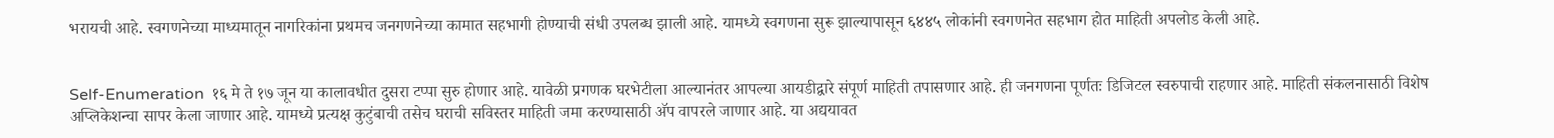भरायची आहे. स्वगणनेच्या माध्यमातून नागरिकांना प्रथमच जनगणनेच्या कामात सहभागी होण्याची संधी उपलब्ध झाली आहे. यामध्ये स्वगणना सुरू झाल्यापासून ६४४५ लोकांनी स्वगणनेत सहभाग होत माहिती अपलोड केली आहे.


Self-Enumeration  १६ मे ते १७ जून या कालावधीत दुसरा टप्पा सुरु होणार आहे. यावेळी प्रगणक घरभेटीला आल्यानंतर आपल्या आयडीद्वारे संपूर्ण माहिती तपासणार आहे. ही जनगणना पूर्णतः डिजिटल स्वरुपाची राहणार आहे. माहिती संकलनासाठी विशेष अप्लिकेशन्चा सापर केला जाणार आहे. यामध्ये प्रत्यक्ष कुटुंबाची तसेच घराची सविस्तर माहिती जमा करण्यासाठी अ‍ॅप वापरले जाणार आहे. या अद्ययावत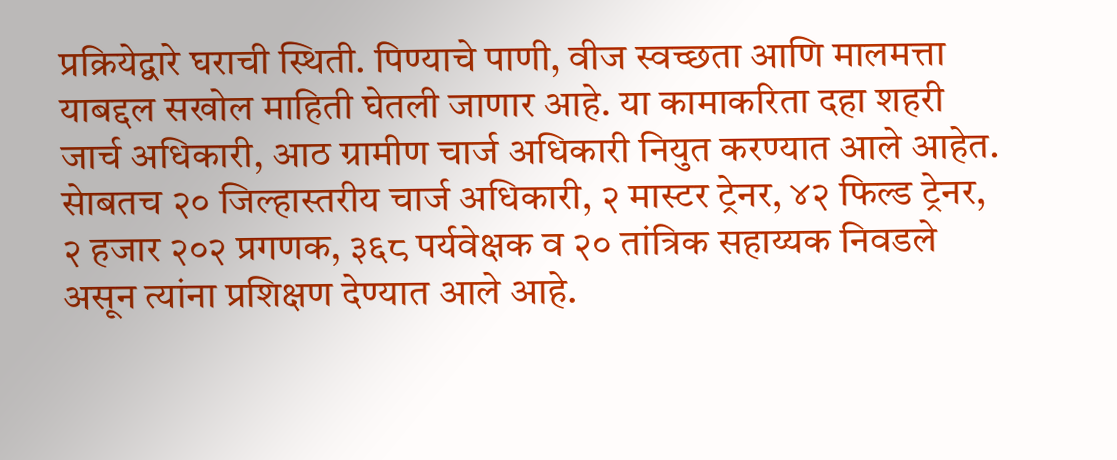प्रक्रियेद्वारे घराची स्थिती. पिण्याचे पाणी, वीज स्वच्छता आणि मालमत्ता याबद्दल सखोल माहिती घेतली जाणार आहे. या कामाकरिता दहा शहरी जार्च अधिकारी, आठ ग्रामीण चार्ज अधिकारी नियुत करण्यात आले आहेत. सेाबतच २० जिल्हास्तरीय चार्ज अधिकारी, २ मास्टर ट्रेनर, ४२ फिल्ड ट्रेनर, २ हजार २०२ प्रगणक, ३६८ पर्यवेक्षक व २० तांत्रिक सहाय्यक निवडले असून त्यांना प्रशिक्षण देण्यात आले आहे.